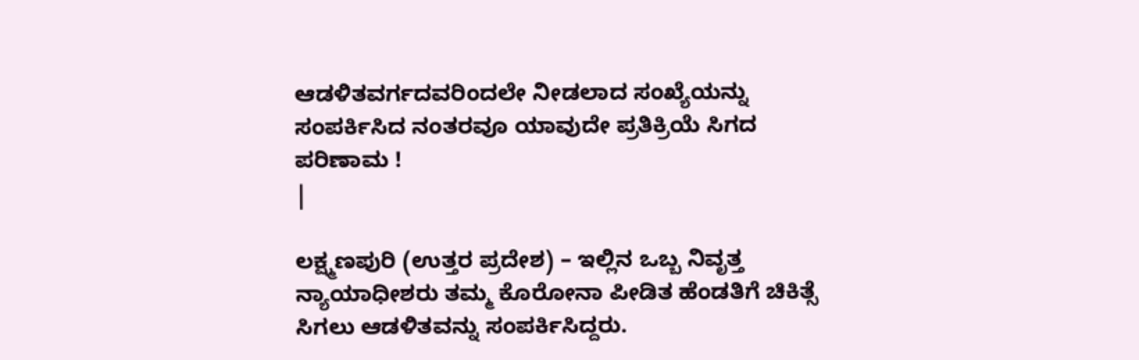ಆಡಳಿತವರ್ಗದವರಿಂದಲೇ ನೀಡಲಾದ ಸಂಖ್ಯೆಯನ್ನು ಸಂಪರ್ಕಿಸಿದ ನಂತರವೂ ಯಾವುದೇ ಪ್ರತಿಕ್ರಿಯೆ ಸಿಗದ ಪರಿಣಾಮ !
|

ಲಕ್ಷ್ಮಣಪುರಿ (ಉತ್ತರ ಪ್ರದೇಶ) – ಇಲ್ಲಿನ ಒಬ್ಬ ನಿವೃತ್ತ ನ್ಯಾಯಾಧೀಶರು ತಮ್ಮ ಕೊರೋನಾ ಪೀಡಿತ ಹೆಂಡತಿಗೆ ಚಿಕಿತ್ಸೆ ಸಿಗಲು ಆಡಳಿತವನ್ನು ಸಂಪರ್ಕಿಸಿದ್ದರು.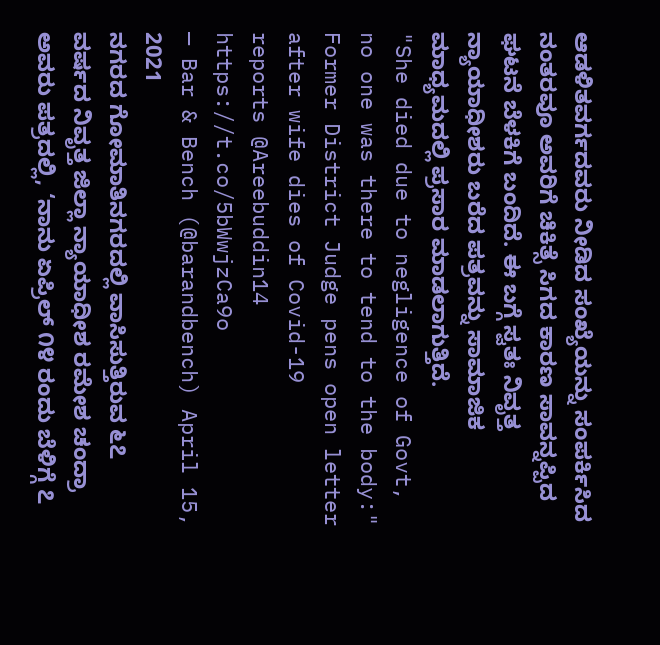ಆಡಳಿತವರ್ಗದವರು ನೀಡಿದ ಸಂಖ್ಯೆಯನ್ನು ಸಂಪರ್ಕಿಸಿದ ನಂತರವೂ ಅವರಿಗೆ ಚಿಕಿತ್ಸೆ ಸಿಗದ ಕಾರಣ ಸಾವನ್ನಪ್ಪಿದ ಘಟನೆ ಬೆಳಕಿಗೆ ಬಂದಿದೆ. ಈ ಬಗ್ಗೆ ಸ್ವತಃ ನಿವೃತ್ತ ನ್ಯಾಯಾಧೀಶರು ಬರೆದ ಪತ್ರವನ್ನು ಸಾಮಾಜಿಕ ಮಾಧ್ಯಮದಲ್ಲಿ ಪ್ರಸಾರ ಮಾಡಲಾಗುತ್ತಿದೆ.
"She died due to negligence of Govt, no one was there to tend to the body:" Former District Judge pens open letter after wife dies of Covid-19
reports @Areebuddin14 https://t.co/5bWwjzCa9o
— Bar & Bench (@barandbench) April 15, 2021
ನಗರದ ಗೋಮಾತಿನಗರದಲ್ಲಿ ವಾಸಿಸುತ್ತಿರುವ ೬೭ ವರ್ಷದ ನಿವೃತ್ತ ಜಿಲ್ಲಾ ನ್ಯಾಯಾಧೀಶ ರಮೇಶ ಚಂದ್ರಾ ಅವರು ಪತ್ರದಲ್ಲಿ, ‘ನಾನು ಏಪ್ರಿಲ್ ೧೪ ರಂದು ಬೆಳಿಗ್ಗೆ ೭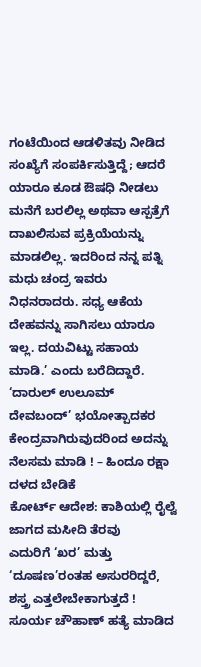ಗಂಟೆಯಿಂದ ಆಡಳಿತವು ನೀಡಿದ ಸಂಖ್ಯೆಗೆ ಸಂಪರ್ಕಿಸುತ್ತಿದ್ದೆ; ಆದರೆ ಯಾರೂ ಕೂಡ ಔಷಧಿ ನೀಡಲು ಮನೆಗೆ ಬರಲಿಲ್ಲ ಅಥವಾ ಆಸ್ಪತ್ರೆಗೆ ದಾಖಲಿಸುವ ಪ್ರಕ್ರಿಯೆಯನ್ನು ಮಾಡಲಿಲ್ಲ. ಇದರಿಂದ ನನ್ನ ಪತ್ನಿ ಮಧು ಚಂದ್ರ ಇವರು ನಿಧನರಾದರು. ಸಧ್ಯ ಆಕೆಯ ದೇಹವನ್ನು ಸಾಗಿಸಲು ಯಾರೂ ಇಲ್ಲ. ದಯವಿಟ್ಟು ಸಹಾಯ ಮಾಡಿ.’ ಎಂದು ಬರೆದಿದ್ದಾರೆ.
‘ದಾರುಲ್ ಉಲೂಮ್ ದೇವಬಂದ್’ ಭಯೋತ್ಪಾದಕರ ಕೇಂದ್ರವಾಗಿರುವುದರಿಂದ ಅದನ್ನು ನೆಲಸಮ ಮಾಡಿ ! – ಹಿಂದೂ ರಕ್ಷಾ ದಳದ ಬೇಡಿಕೆ
ಕೋರ್ಟ್ ಆದೇಶ: ಕಾಶಿಯಲ್ಲಿ ರೈಲ್ವೆ ಜಾಗದ ಮಸೀದಿ ತೆರವು
ಎದುರಿಗೆ ‘ಖರ’ ಮತ್ತು ‘ದೂಷಣ’ರಂತಹ ಅಸುರರಿದ್ದರೆ, ಶಸ್ತ್ರ ಎತ್ತಲೇಬೇಕಾಗುತ್ತದೆ !
ಸೂರ್ಯ ಚೌಹಾಣ್ ಹತ್ಯೆ ಮಾಡಿದ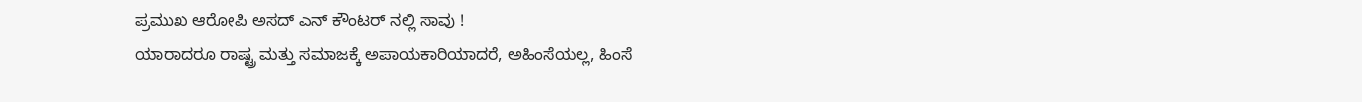ಪ್ರಮುಖ ಆರೋಪಿ ಅಸದ್ ಎನ್ ಕೌಂಟರ್ ನಲ್ಲಿ ಸಾವು !
ಯಾರಾದರೂ ರಾಷ್ಟ್ರ ಮತ್ತು ಸಮಾಜಕ್ಕೆ ಅಪಾಯಕಾರಿಯಾದರೆ, ಅಹಿಂಸೆಯಲ್ಲ, ಹಿಂಸೆ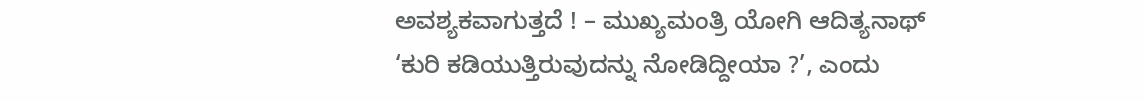ಅವಶ್ಯಕವಾಗುತ್ತದೆ ! – ಮುಖ್ಯಮಂತ್ರಿ ಯೋಗಿ ಆದಿತ್ಯನಾಥ್
‘ಕುರಿ ಕಡಿಯುತ್ತಿರುವುದನ್ನು ನೋಡಿದ್ದೀಯಾ ?’, ಎಂದು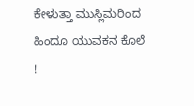ಕೇಳುತ್ತಾ ಮುಸ್ಲಿಮರಿಂದ ಹಿಂದೂ ಯುವಕನ ಕೊಲೆ !